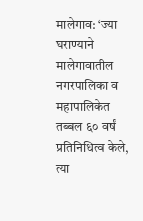मालेगाव: ‘ज्या घराण्याने मालेगावातील नगरपालिका व महापालिकेत तब्बल ६० वर्षं प्रतिनिधित्व केले, त्या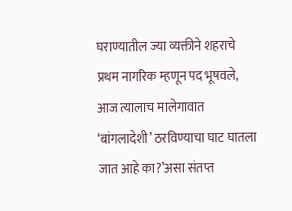घराण्यातील ज्या व्यक्तीने शहराचे प्रथम नागरिक म्हणून पद भूषवले, आज त्यालाच मालेगावात ‘बांगलादेशी’ ठरविण्याचा घाट घातला जात आहे का?’असा संतप्त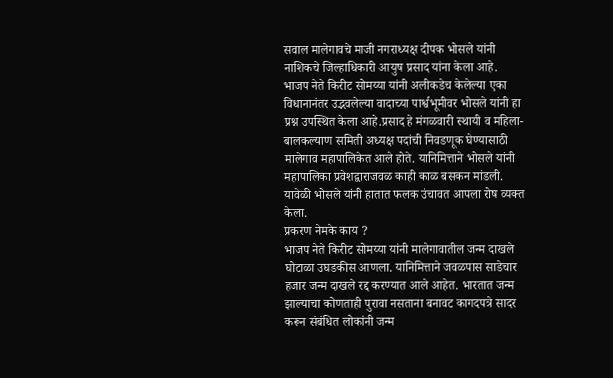सवाल मालेगावचे माजी नगराध्यक्ष दीपक भोसले यांनी नाशिकचे जिल्हाधिकारी आयुष प्रसाद यांना केला आहे.
भाजप नेते किरीट सोमय्या यांनी अलीकडेच केलेल्या एका विधानानंतर उद्भवलेल्या वादाच्या पार्श्वभूमीवर भोसले यांनी हा प्रश्न उपस्थित केला आहे.प्रसाद हे मंगळवारी स्थायी व महिला-बालकल्याण समिती अध्यक्ष पदांची निवडणूक घेण्यासाठी मालेगाव महापालिकेत आले होते. यानिमित्ताने भोसले यांनी महापालिका प्रवेशद्वाराजवळ काही काळ बसकन मांडली. यावेळी भोसले यांनी हातात फलक उंचावत आपला रोष व्यक्त केला.
प्रकरण नेमके काय ?
भाजप नेते किरीट सोमय्या यांनी मालेगावातील जन्म दाखले घोटाळा उघडकीस आणला. यानिमित्ताने जवळपास साडेचार हजार जन्म दाखले रद्द करण्यात आले आहेत. भारतात जन्म झाल्याचा कोणताही पुरावा नसताना बनावट कागदपत्रे सादर करून संबंधित लोकांनी जन्म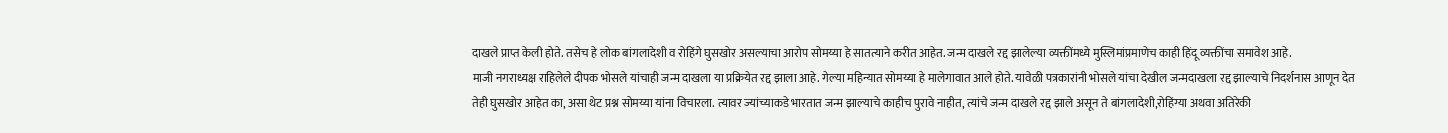दाखले प्राप्त केली होते. तसेच हे लोक बांगलादेशी व रोहिंगे घुसखोर असल्याचा आरोप सोमय्या हे सातत्याने करीत आहेत. जन्म दाखले रद्द झालेल्या व्यक्तींमध्ये मुस्लिमांप्रमाणेच काही हिंदू व्यक्तींचा समावेश आहे.
माजी नगराध्यक्ष राहिलेले दीपक भोसले यांचाही जन्म दाखला या प्रक्रियेत रद्द झाला आहे. गेल्या महिन्यात सोमय्या हे मालेगावात आले होते. यावेळी पत्रकारांनी भोसले यांचा देखील जन्मदाखला रद्द झाल्याचे निदर्शनास आणून देत तेही घुसखोर आहेत का, असा थेट प्रश्न सोमय्या यांना विचारला. त्यावर ज्यांच्याकडे भारतात जन्म झाल्याचे काहीच पुरावे नाहीत, त्यांचे जन्म दाखले रद्द झाले असून ते बांगलादेशी,रोहिंग्या अथवा अतिरेकी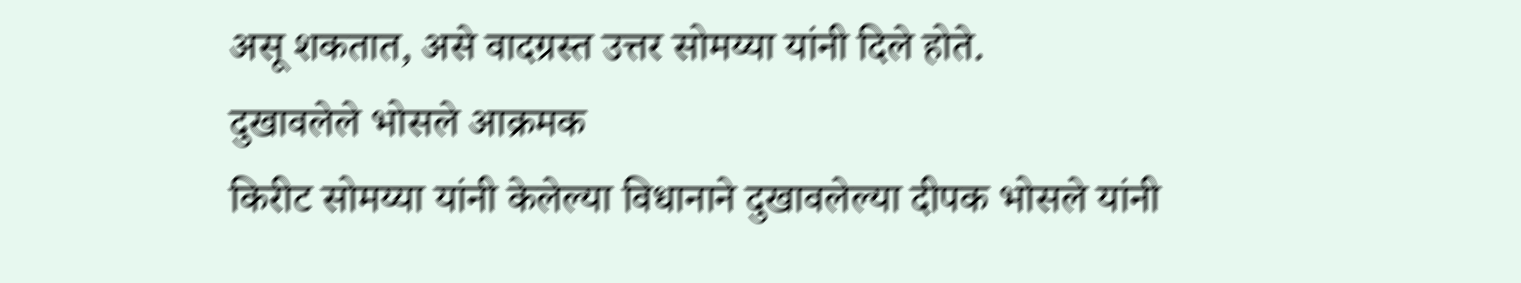असू शकतात, असे वादग्रस्त उत्तर सोमय्या यांनी दिले होते.
दुखावलेले भोसले आक्रमक
किरीट सोमय्या यांनी केलेल्या विधानाने दुखावलेल्या दीपक भोसले यांनी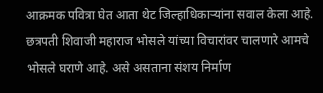आक्रमक पवित्रा घेत आता थेट जिल्हाधिकाऱ्यांना सवाल केला आहे. छत्रपती शिवाजी महाराज भोसले यांच्या विचारांवर चालणारे आमचे भोसले घराणे आहे. असे असताना संशय निर्माण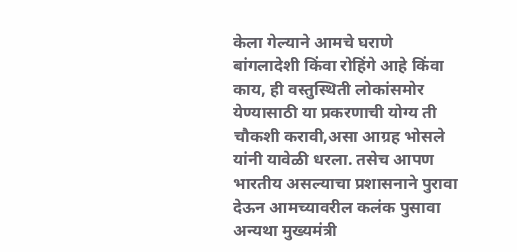केला गेल्याने आमचे घराणे बांगलादेशी किंवा रोहिंगे आहे किंवा काय, ही वस्तुस्थिती लोकांसमोर येण्यासाठी या प्रकरणाची योग्य ती चौकशी करावी,असा आग्रह भोसले यांनी यावेळी धरला. तसेच आपण भारतीय असल्याचा प्रशासनाने पुरावा देऊन आमच्यावरील कलंक पुसावा अन्यथा मुख्यमंत्री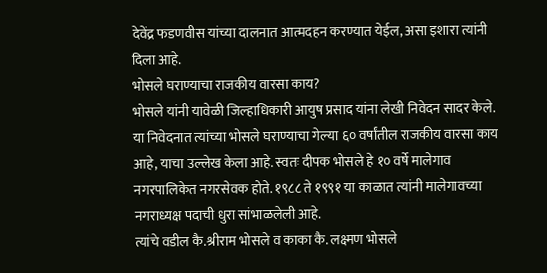देवेंद्र फडणवीस यांच्या दालनात आत्मदहन करण्यात येईल, असा इशारा त्यांनी दिला आहे.
भोसले घराण्याचा राजकीय वारसा काय?
भोसले यांनी यावेळी जिल्हाधिकारी आयुष प्रसाद यांना लेखी निवेदन सादर केले. या निवेदनात त्यांच्या भोसले घराण्याचा गेल्या ६० वर्षांतील राजकीय वारसा काय आहे, याचा उल्लेख केला आहे. स्वतः दीपक भोसले हे १० वर्षे मालेगाव नगरपालिकेत नगरसेवक होते. १९८८ ते १९९१ या काळात त्यांनी मालेगावच्या नगराध्यक्ष पदाची धुरा सांभाळलेली आहे.
त्यांचे वडील कै.श्रीराम भोसले व काका कै. लक्ष्मण भोसले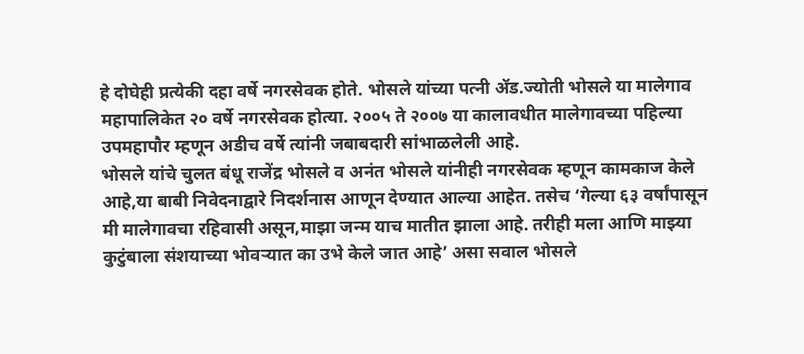हे दोघेही प्रत्येकी दहा वर्षे नगरसेवक होते. भोसले यांच्या पत्नी ॲड.ज्योती भोसले या मालेगाव महापालिकेत २० वर्षे नगरसेवक होत्या. २००५ ते २००७ या कालावधीत मालेगावच्या पहिल्या उपमहापौर म्हणून अडीच वर्षे त्यांनी जबाबदारी सांभाळलेली आहे.
भोसले यांचे चुलत बंधू राजेंद्र भोसले व अनंत भोसले यांनीही नगरसेवक म्हणून कामकाज केले आहे,या बाबी निवेदनाद्वारे निदर्शनास आणून देण्यात आल्या आहेत. तसेच ‘गेल्या ६३ वर्षांपासून मी मालेगावचा रहिवासी असून,माझा जन्म याच मातीत झाला आहे. तरीही मला आणि माझ्या कुटुंबाला संशयाच्या भोवऱ्यात का उभे केले जात आहे’ असा सवाल भोसले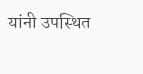यांनी उपस्थित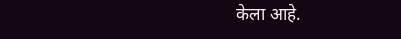केला आहे.